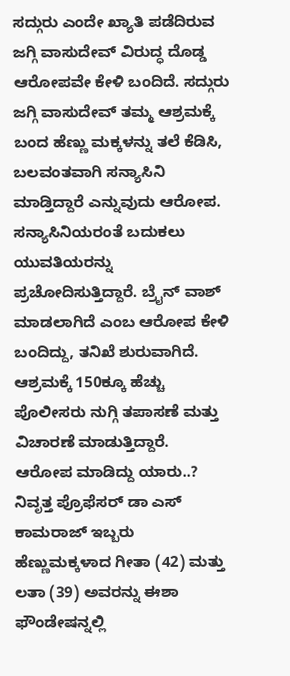ಸದ್ಗುರು ಎಂದೇ ಖ್ಯಾತಿ ಪಡೆದಿರುವ ಜಗ್ಗಿ ವಾಸುದೇವ್ ವಿರುದ್ಧ ದೊಡ್ಡ ಆರೋಪವೇ ಕೇಳಿ ಬಂದಿದೆ. ಸದ್ಗುರು ಜಗ್ಗಿ ವಾಸುದೇವ್ ತಮ್ಮ ಆಶ್ರಮಕ್ಕೆ ಬಂದ ಹೆಣ್ಣು ಮಕ್ಕಳನ್ನು ತಲೆ ಕೆಡಿಸಿ, ಬಲವಂತವಾಗಿ ಸನ್ಯಾಸಿನಿ ಮಾಡ್ತಿದ್ದಾರೆ ಎನ್ನುವುದು ಆರೋಪ. ಸನ್ಯಾಸಿನಿಯರಂತೆ ಬದುಕಲು ಯುವತಿಯರನ್ನು ಪ್ರಚೋದಿಸುತ್ತಿದ್ದಾರೆ. ಬ್ರೈನ್ ವಾಶ್ ಮಾಡಲಾಗಿದೆ ಎಂಬ ಆರೋಪ ಕೇಳಿ ಬಂದಿದ್ದು, ತನಿಖೆ ಶುರುವಾಗಿದೆ. ಆಶ್ರಮಕ್ಕೆ 150ಕ್ಕೂ ಹೆಚ್ಚು ಪೊಲೀಸರು ನುಗ್ಗಿ ತಪಾಸಣೆ ಮತ್ತು ವಿಚಾರಣೆ ಮಾಡುತ್ತಿದ್ದಾರೆ.
ಆರೋಪ ಮಾಡಿದ್ದು ಯಾರು..?
ನಿವೃತ್ತ ಪ್ರೊಫೆಸರ್ ಡಾ ಎಸ್ ಕಾಮರಾಜ್ ಇಬ್ಬರು ಹೆಣ್ಣುಮಕ್ಕಳಾದ ಗೀತಾ (42) ಮತ್ತು ಲತಾ (39) ಅವರನ್ನು ಈಶಾ ಫೌಂಡೇಷನ್ನಲ್ಲಿ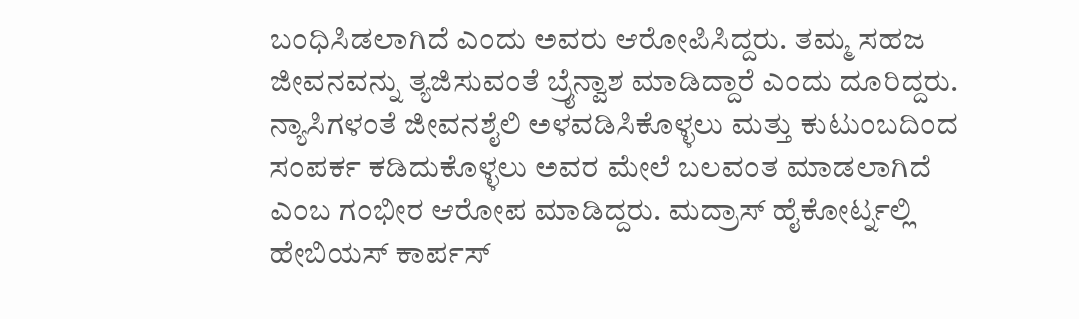ಬಂಧಿಸಿಡಲಾಗಿದೆ ಎಂದು ಅವರು ಆರೋಪಿಸಿದ್ದರು. ತಮ್ಮ ಸಹಜ ಜೀವನವನ್ನು ತ್ಯಜಿಸುವಂತೆ ಬ್ರೈನ್ವಾಶ ಮಾಡಿದ್ದಾರೆ ಎಂದು ದೂರಿದ್ದರು. ನ್ಯಾಸಿಗಳಂತೆ ಜೀವನಶೈಲಿ ಅಳವಡಿಸಿಕೊಳ್ಳಲು ಮತ್ತು ಕುಟುಂಬದಿಂದ ಸಂಪರ್ಕ ಕಡಿದುಕೊಳ್ಳಲು ಅವರ ಮೇಲೆ ಬಲವಂತ ಮಾಡಲಾಗಿದೆ ಎಂಬ ಗಂಭೀರ ಆರೋಪ ಮಾಡಿದ್ದರು. ಮದ್ರಾಸ್ ಹೈಕೋರ್ಟ್ನಲ್ಲಿ ಹೇಬಿಯಸ್ ಕಾರ್ಪಸ್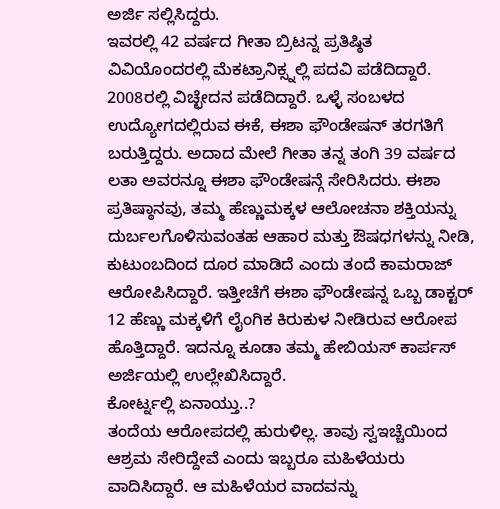ಅರ್ಜಿ ಸಲ್ಲಿಸಿದ್ದರು.
ಇವರಲ್ಲಿ 42 ವರ್ಷದ ಗೀತಾ ಬ್ರಿಟನ್ನ ಪ್ರತಿಷ್ಠಿತ ವಿವಿಯೊಂದರಲ್ಲಿ ಮೆಕಟ್ರಾನಿಕ್ಸ್ನಲ್ಲಿ ಪದವಿ ಪಡೆದಿದ್ದಾರೆ. 2008ರಲ್ಲಿ ವಿಚ್ಛೇದನ ಪಡೆದಿದ್ದಾರೆ. ಒಳ್ಳೆ ಸಂಬಳದ ಉದ್ಯೋಗದಲ್ಲಿರುವ ಈಕೆ, ಈಶಾ ಫೌಂಡೇಷನ್ ತರಗತಿಗೆ ಬರುತ್ತಿದ್ದರು. ಅದಾದ ಮೇಲೆ ಗೀತಾ ತನ್ನ ತಂಗಿ 39 ವರ್ಷದ ಲತಾ ಅವರನ್ನೂ ಈಶಾ ಫೌಂಡೇಷನ್ಗೆ ಸೇರಿಸಿದರು. ಈಶಾ ಪ್ರತಿಷ್ಠಾನವು, ತಮ್ಮ ಹೆಣ್ಣುಮಕ್ಕಳ ಆಲೋಚನಾ ಶಕ್ತಿಯನ್ನು ದುರ್ಬಲಗೊಳಿಸುವಂತಹ ಆಹಾರ ಮತ್ತು ಔಷಧಗಳನ್ನು ನೀಡಿ, ಕುಟುಂಬದಿಂದ ದೂರ ಮಾಡಿದೆ ಎಂದು ತಂದೆ ಕಾಮರಾಜ್ ಆರೋಪಿಸಿದ್ದಾರೆ. ಇತ್ತೀಚೆಗೆ ಈಶಾ ಫೌಂಡೇಷನ್ನ ಒಬ್ಬ ಡಾಕ್ಟರ್ 12 ಹೆಣ್ಣು ಮಕ್ಕಳಿಗೆ ಲೈಂಗಿಕ ಕಿರುಕುಳ ನೀಡಿರುವ ಆರೋಪ ಹೊತ್ತಿದ್ದಾರೆ. ಇದನ್ನೂ ಕೂಡಾ ತಮ್ಮ ಹೇಬಿಯಸ್ ಕಾರ್ಪಸ್ ಅರ್ಜಿಯಲ್ಲಿ ಉಲ್ಲೇಖಿಸಿದ್ದಾರೆ.
ಕೋರ್ಟ್ನಲ್ಲಿ ಏನಾಯ್ತು..?
ತಂದೆಯ ಆರೋಪದಲ್ಲಿ ಹುರುಳಿಲ್ಲ. ತಾವು ಸ್ವಇಚ್ಚೆಯಿಂದ ಆಶ್ರಮ ಸೇರಿದ್ದೇವೆ ಎಂದು ಇಬ್ಬರೂ ಮಹಿಳೆಯರು ವಾದಿಸಿದ್ದಾರೆ. ಆ ಮಹಿಳೆಯರ ವಾದವನ್ನು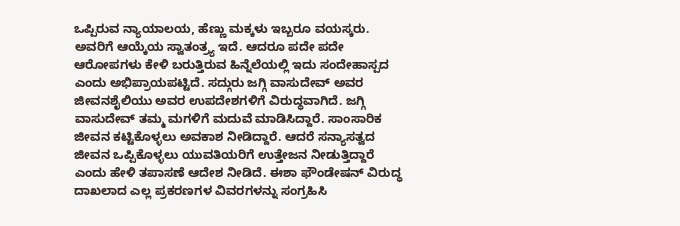ಒಪ್ಪಿರುವ ನ್ಯಾಯಾಲಯ, ಹೆಣ್ಣು ಮಕ್ಕಳು ಇಬ್ಬರೂ ವಯಸ್ಕರು. ಅವರಿಗೆ ಆಯ್ಕೆಯ ಸ್ವಾತಂತ್ರ್ಯ ಇದೆ. ಆದರೂ ಪದೇ ಪದೇ ಆರೋಪಗಳು ಕೇಳಿ ಬರುತ್ತಿರುವ ಹಿನ್ನೆಲೆಯಲ್ಲಿ ಇದು ಸಂದೇಹಾಸ್ಪದ ಎಂದು ಅಭಿಪ್ರಾಯಪಟ್ಟಿದೆ. ಸದ್ಗುರು ಜಗ್ಗಿ ವಾಸುದೇವ್ ಅವರ ಜೀವನಶೈಲಿಯು ಅವರ ಉಪದೇಶಗಳಿಗೆ ವಿರುದ್ಧವಾಗಿದೆ. ಜಗ್ಗಿ ವಾಸುದೇವ್ ತಮ್ಮ ಮಗಳಿಗೆ ಮದುವೆ ಮಾಡಿಸಿದ್ದಾರೆ. ಸಾಂಸಾರಿಕ ಜೀವನ ಕಟ್ಟಿಕೊಳ್ಳಲು ಅವಕಾಶ ನೀಡಿದ್ದಾರೆ. ಆದರೆ ಸನ್ಯಾಸತ್ವದ ಜೀವನ ಒಪ್ಪಿಕೊಳ್ಳಲು ಯುವತಿಯರಿಗೆ ಉತ್ತೇಜನ ನೀಡುತ್ತಿದ್ದಾರೆ ಎಂದು ಹೇಳಿ ತಪಾಸಣೆ ಆದೇಶ ನೀಡಿದೆ. ಈಶಾ ಫೌಂಡೇಷನ್ ವಿರುದ್ಧ ದಾಖಲಾದ ಎಲ್ಲ ಪ್ರಕರಣಗಳ ವಿವರಗಳನ್ನು ಸಂಗ್ರಹಿಸಿ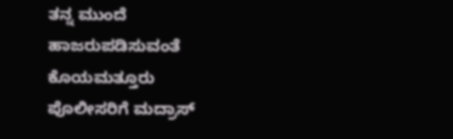ತನ್ನ ಮುಂದೆ ಹಾಜರುಪಡಿಸುವಂತೆ ಕೊಯಮತ್ತೂರು ಪೊಲೀಸರಿಗೆ ಮದ್ರಾಸ್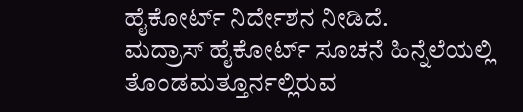ಹೈಕೋರ್ಟ್ ನಿರ್ದೇಶನ ನೀಡಿದೆ.
ಮದ್ರಾಸ್ ಹೈಕೋರ್ಟ್ ಸೂಚನೆ ಹಿನ್ನೆಲೆಯಲ್ಲಿ ತೊಂಡಮತ್ತೂರ್ನಲ್ಲಿರುವ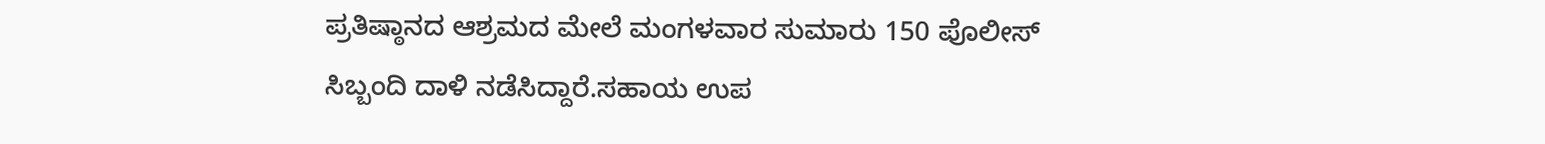ಪ್ರತಿಷ್ಠಾನದ ಆಶ್ರಮದ ಮೇಲೆ ಮಂಗಳವಾರ ಸುಮಾರು 150 ಪೊಲೀಸ್ ಸಿಬ್ಬಂದಿ ದಾಳಿ ನಡೆಸಿದ್ದಾರೆ.ಸಹಾಯ ಉಪ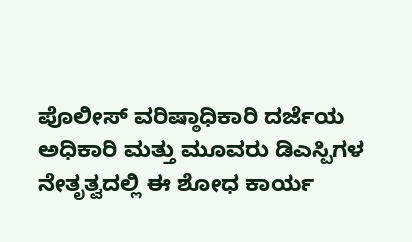ಪೊಲೀಸ್ ವರಿಷ್ಠಾಧಿಕಾರಿ ದರ್ಜೆಯ ಅಧಿಕಾರಿ ಮತ್ತು ಮೂವರು ಡಿಎಸ್ಪಿಗಳ ನೇತೃತ್ವದಲ್ಲಿ ಈ ಶೋಧ ಕಾರ್ಯ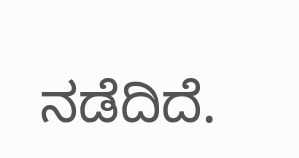ನಡೆದಿದೆ.